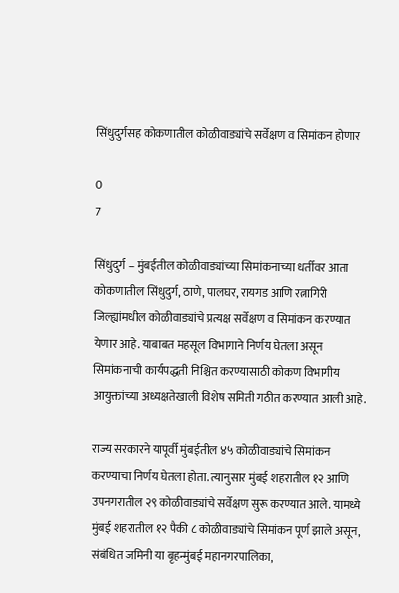सिंधुदुर्गसह कोकणातील कोळीवाड्यांचे सर्वेक्षण व सिमांकन होणार

0
7

सिंधुदुर्ग – मुंबईतील कोळीवाड्यांच्या सिमांकनाच्या धर्तीवर आता कोकणातील सिंधुदुर्ग, ठाणे, पालघर, रायगड आणि रत्नागिरी जिल्ह्यांमधील कोळीवाड्यांचे प्रत्यक्ष सर्वेक्षण व सिमांकन करण्यात येणार आहे. याबाबत महसूल विभागाने निर्णय घेतला असून सिमांकनाची कार्यपद्धती निश्चित करण्यासाठी कोकण विभागीय आयुक्तांच्या अध्यक्षतेखाली विशेष समिती गठीत करण्यात आली आहे.

राज्य सरकारने यापूर्वी मुंबईतील ४५ कोळीवाड्यांचे सिमांकन करण्याचा निर्णय घेतला होता. त्यानुसार मुंबई शहरातील १२ आणि उपनगरातील २९ कोळीवाड्यांचे सर्वेक्षण सुरू करण्यात आले. यामध्ये मुंबई शहरातील १२ पैकी ८ कोळीवाड्यांचे सिमांकन पूर्ण झाले असून, संबंधित जमिनी या बृहन्मुंबई महानगरपालिका,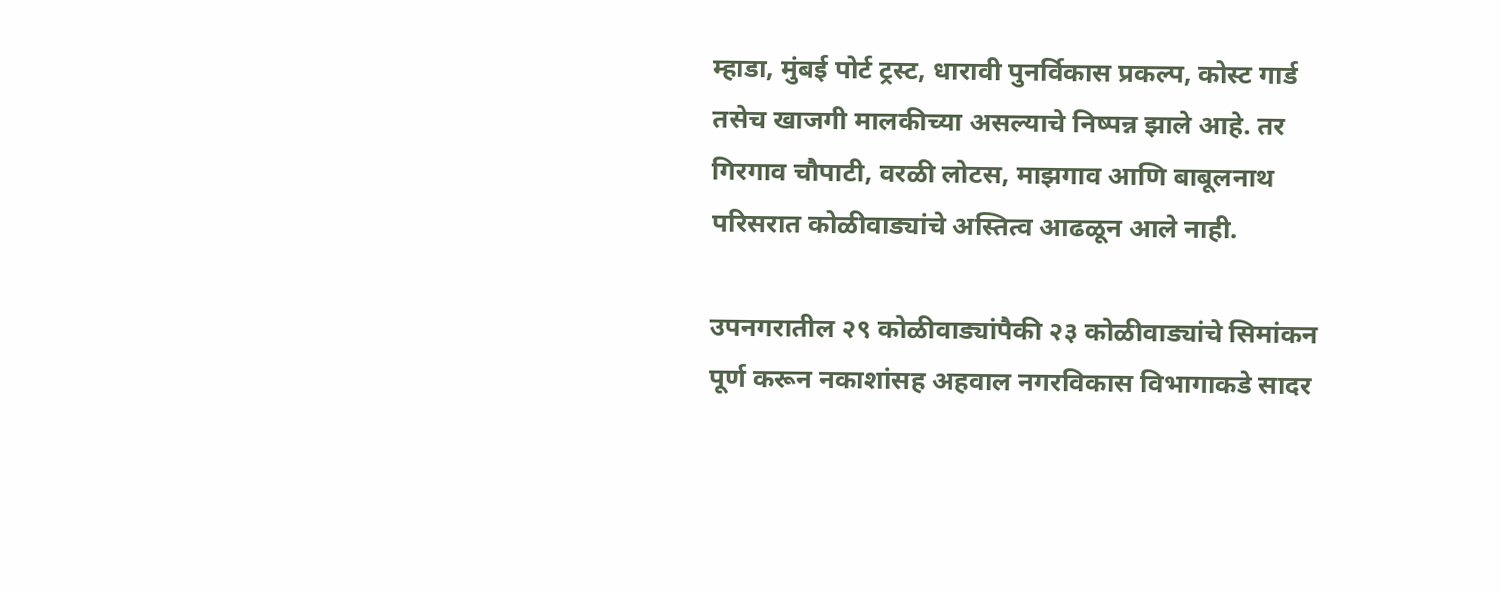म्हाडा, मुंबई पोर्ट ट्रस्ट, धारावी पुनर्विकास प्रकल्प, कोस्ट गार्ड तसेच खाजगी मालकीच्या असल्याचे निष्पन्न झाले आहे. तर गिरगाव चौपाटी, वरळी लोटस, माझगाव आणि बाबूलनाथ परिसरात कोळीवाड्यांचे अस्तित्व आढळून आले नाही.

उपनगरातील २९ कोळीवाड्यांपैकी २३ कोळीवाड्यांचे सिमांकन पूर्ण करून नकाशांसह अहवाल नगरविकास विभागाकडे सादर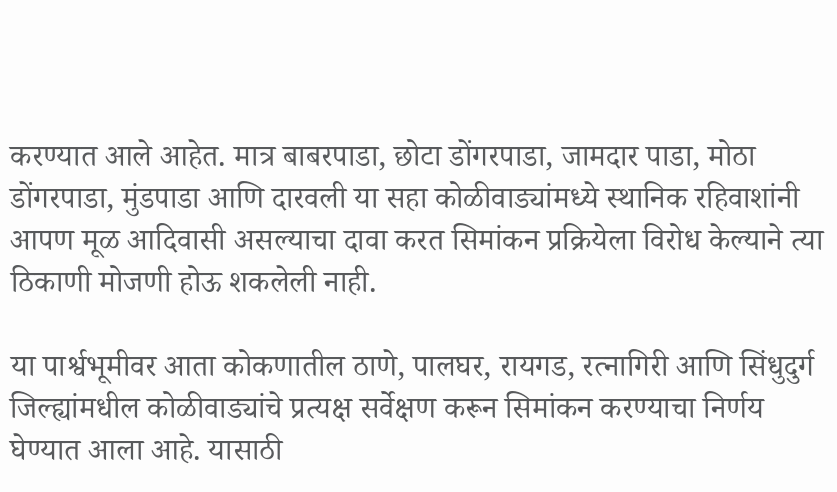करण्यात आले आहेत. मात्र बाबरपाडा, छोटा डोंगरपाडा, जामदार पाडा, मोठा डोंगरपाडा, मुंडपाडा आणि दारवली या सहा कोळीवाड्यांमध्ये स्थानिक रहिवाशांनी आपण मूळ आदिवासी असल्याचा दावा करत सिमांकन प्रक्रियेला विरोध केल्याने त्या ठिकाणी मोजणी होऊ शकलेली नाही.

या पार्श्वभूमीवर आता कोकणातील ठाणे, पालघर, रायगड, रत्नागिरी आणि सिंधुदुर्ग जिल्ह्यांमधील कोळीवाड्यांचे प्रत्यक्ष सर्वेक्षण करून सिमांकन करण्याचा निर्णय घेण्यात आला आहे. यासाठी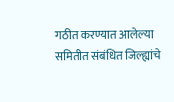गठीत करण्यात आलेल्या समितीत संबंधित जिल्ह्यांचे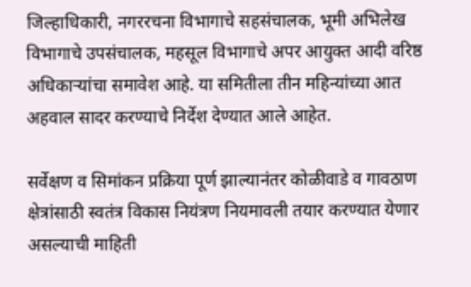जिल्हाधिकारी, नगररचना विभागाचे सहसंचालक, भूमी अभिलेख विभागाचे उपसंचालक, महसूल विभागाचे अपर आयुक्त आदी वरिष्ठ अधिकाऱ्यांचा समावेश आहे. या समितीला तीन महिन्यांच्या आत अहवाल सादर करण्याचे निर्देश देण्यात आले आहेत.

सर्वेक्षण व सिमांकन प्रक्रिया पूर्ण झाल्यानंतर कोळीवाडे व गावठाण क्षेत्रांसाठी स्वतंत्र विकास नियंत्रण नियमावली तयार करण्यात येणार असल्याची माहिती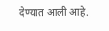देण्यात आली आहे.